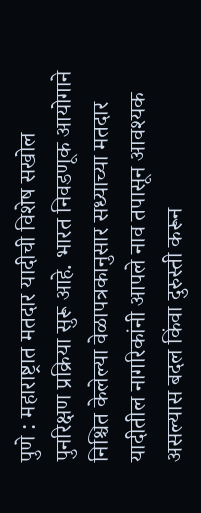पुणे : महाराष्ट्रात मतदार यादीची विशेष सखोल पुनरिक्षण प्रक्रिया सुरू आहे. भारत निवडणूक आयोगाने निश्चित केलेल्या वेळापत्रकानुसार सध्याच्या मतदार यादीतील नागरिकांनी आपले नाव तपासून आवश्यक असल्यास बदल किंवा दुरुस्ती करून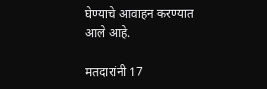घेण्याचे आवाहन करण्यात आले आहे.

मतदारांनी 17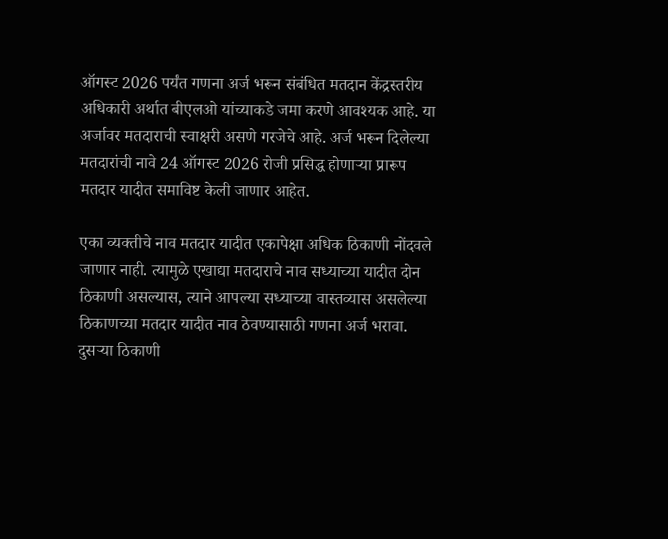ऑगस्ट 2026 पर्यंत गणना अर्ज भरून संबंधित मतदान केंद्रस्तरीय अधिकारी अर्थात बीएलओ यांच्याकडे जमा करणे आवश्यक आहे. या अर्जावर मतदाराची स्वाक्षरी असणे गरजेचे आहे. अर्ज भरून दिलेल्या मतदारांची नावे 24 ऑगस्ट 2026 रोजी प्रसिद्ध होणाऱ्या प्रारूप मतदार यादीत समाविष्ट केली जाणार आहेत.

एका व्यक्तीचे नाव मतदार यादीत एकापेक्षा अधिक ठिकाणी नोंदवले जाणार नाही. त्यामुळे एखाद्या मतदाराचे नाव सध्याच्या यादीत दोन ठिकाणी असल्यास, त्याने आपल्या सध्याच्या वास्तव्यास असलेल्या ठिकाणच्या मतदार यादीत नाव ठेवण्यासाठी गणना अर्ज भरावा. दुसऱ्या ठिकाणी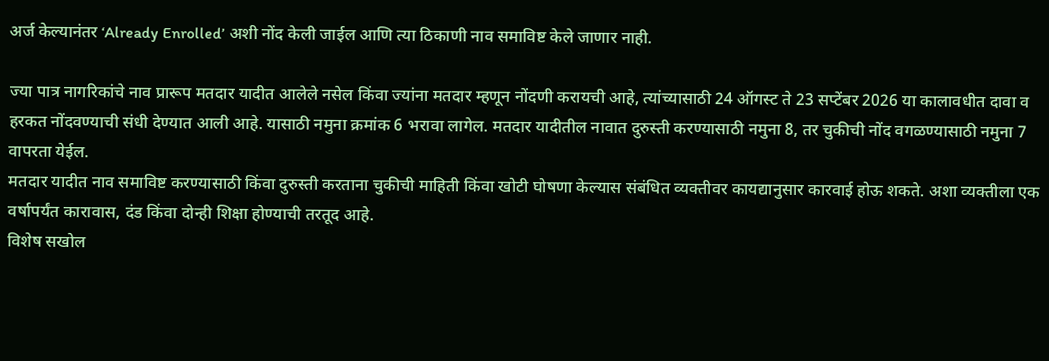अर्ज केल्यानंतर ‘Already Enrolled’ अशी नोंद केली जाईल आणि त्या ठिकाणी नाव समाविष्ट केले जाणार नाही.

ज्या पात्र नागरिकांचे नाव प्रारूप मतदार यादीत आलेले नसेल किंवा ज्यांना मतदार म्हणून नोंदणी करायची आहे, त्यांच्यासाठी 24 ऑगस्ट ते 23 सप्टेंबर 2026 या कालावधीत दावा व हरकत नोंदवण्याची संधी देण्यात आली आहे. यासाठी नमुना क्रमांक 6 भरावा लागेल. मतदार यादीतील नावात दुरुस्ती करण्यासाठी नमुना 8, तर चुकीची नोंद वगळण्यासाठी नमुना 7 वापरता येईल.
मतदार यादीत नाव समाविष्ट करण्यासाठी किंवा दुरुस्ती करताना चुकीची माहिती किंवा खोटी घोषणा केल्यास संबंधित व्यक्तीवर कायद्यानुसार कारवाई होऊ शकते. अशा व्यक्तीला एक वर्षापर्यंत कारावास, दंड किंवा दोन्ही शिक्षा होण्याची तरतूद आहे.
विशेष सखोल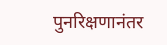पुनरिक्षणानंतर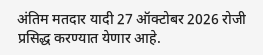अंतिम मतदार यादी 27 ऑक्टोबर 2026 रोजी प्रसिद्ध करण्यात येणार आहे.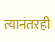त्यानंतरही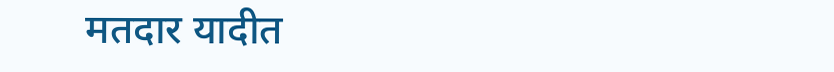मतदार यादीत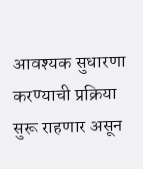आवश्यक सुधारणा करण्याची प्रक्रिया सुरू राहणार असून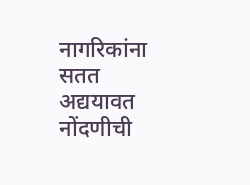नागरिकांना सतत अद्ययावत नोंदणीची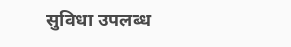सुविधा उपलब्ध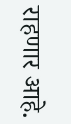राहणार आहे.